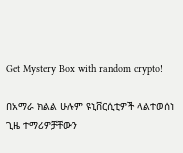Get Mystery Box with random crypto!

በአማራ ክልል ሁሉም ዩኒቨርሲቲዎች ላልተወሰነ ጊዜ ተማሪዎቻቸውን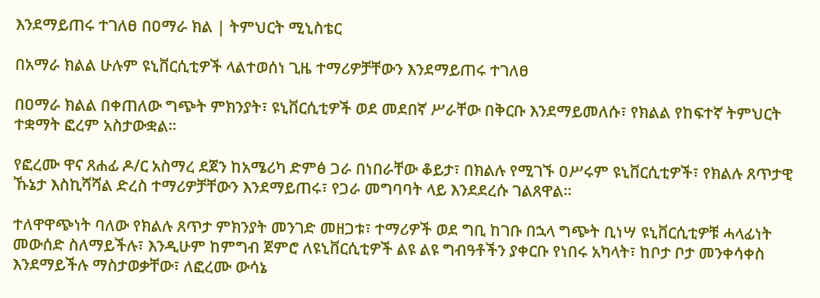እንደማይጠሩ ተገለፀ በዐማራ ክል | ትምህርት ሚኒስቴር

በአማራ ክልል ሁሉም ዩኒቨርሲቲዎች ላልተወሰነ ጊዜ ተማሪዎቻቸውን እንደማይጠሩ ተገለፀ

በዐማራ ክልል በቀጠለው ግጭት ምክንያት፣ ዩኒቨርሲቲዎች ወደ መደበኛ ሥራቸው በቅርቡ እንደማይመለሱ፣ የክልል የከፍተኛ ትምህርት ተቋማት ፎረም አስታውቋል፡፡

የፎረሙ ዋና ጸሐፊ ዶ/ር አስማረ ደጀን ከአሜሪካ ድምፅ ጋራ በነበራቸው ቆይታ፣ በክልሉ የሚገኙ ዐሥሩም ዩኒቨርሲቲዎች፣ የክልሉ ጸጥታዊ ኹኔታ እስኪሻሻል ድረስ ተማሪዎቻቸውን እንደማይጠሩ፣ የጋራ መግባባት ላይ እንደደረሱ ገልጸዋል፡፡

ተለዋዋጭነት ባለው የክልሉ ጸጥታ ምክንያት መንገድ መዘጋቱ፣ ተማሪዎች ወደ ግቢ ከገቡ በኋላ ግጭት ቢነሣ ዩኒቨርሲቲዎቹ ሓላፊነት መውሰድ ስለማይችሉ፣ እንዲሁም ከምግብ ጀምሮ ለዩኒቨርሲቲዎች ልዩ ልዩ ግብዓቶችን ያቀርቡ የነበሩ አካላት፣ ከቦታ ቦታ መንቀሳቀስ እንደማይችሉ ማስታወቃቸው፣ ለፎረሙ ውሳኔ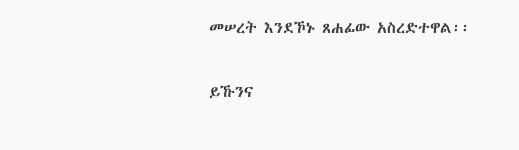መሠረት እንደኾኑ ጸሐፊው አስረድተዋል፡፡

ይኹንና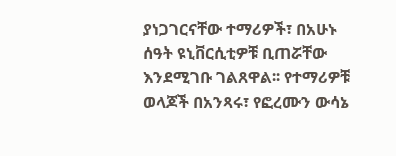ያነጋገርናቸው ተማሪዎች፣ በአሁኑ ሰዓት ዩኒቨርሲቲዎቹ ቢጠሯቸው እንደሚገቡ ገልጸዋል፡፡ የተማሪዎቹ ወላጆች በአንጻሩ፣ የፎረሙን ውሳኔ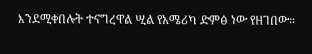እንደሚቀበሉት ተናግረዋል ሢል የአሜሪካ ድምፅ ነው የዘገበው።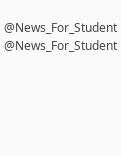@News_For_Student
@News_For_Student